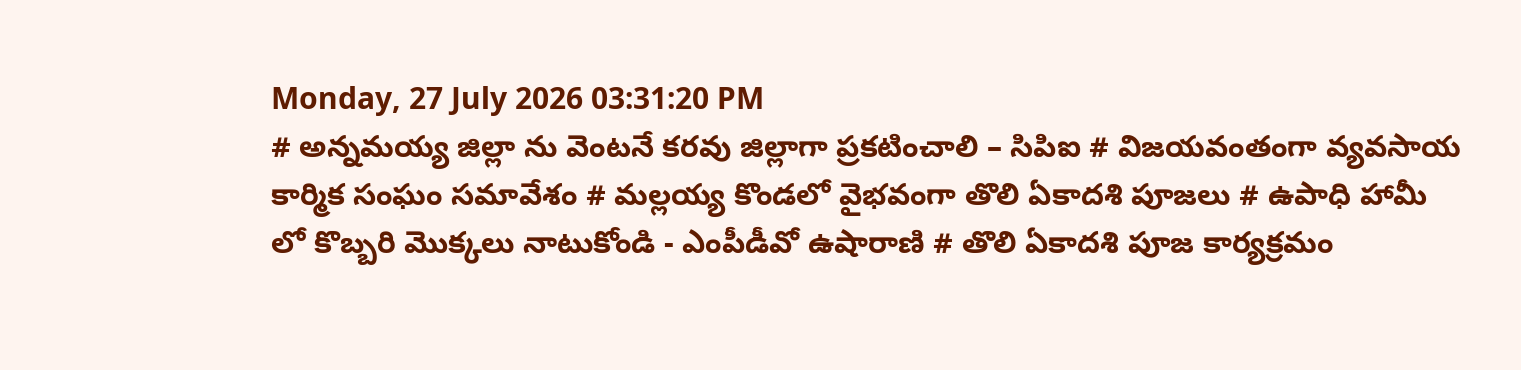Monday, 27 July 2026 03:31:20 PM
# అన్నమయ్య జిల్లా ను వెంటనే కరవు జిల్లాగా ప్రకటించాలి – సిపిఐ # విజయవంతంగా వ్యవసాయ కార్మిక సంఘం సమావేశం # మల్లయ్య కొండలో వైభవంగా తొలి ఏకాదశి పూజలు # ఉపాధి హామీ లో కొబ్బరి మొక్కలు నాటుకోండి - ఎంపీడీవో ఉషారాణి # తొలి ఏకాదశి పూజ కార్యక్రమం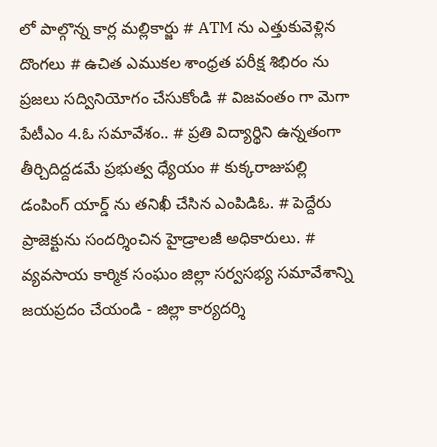లో పాల్గొన్న కార్ల మల్లికార్జు # ATM ను ఎత్తుకువెళ్లిన దొంగలు # ఉచిత ఎముకల శాంధ్రత పరీక్ష శిభిరం ను ప్రజలు సద్వినియోగం చేసుకోండి # విజవంతం గా మెగా పేటీఎం 4.ఓ సమావేశం.. # ప్రతి విద్యార్థిని ఉన్నతంగా తీర్చిదిద్దడమే ప్రభుత్వ ధ్యేయం # కుక్కరాజుపల్లి డంపింగ్ యార్డ్ ను తనిఖీ చేసిన ఎంపిడిఓ. # పెద్దేరు ప్రాజెక్టును సందర్శించిన హైడ్రాలజీ అధికారులు. # వ్యవసాయ కార్మిక సంఘం జిల్లా సర్వసభ్య సమావేశాన్ని జయప్రదం చేయండి - జిల్లా కార్యదర్శి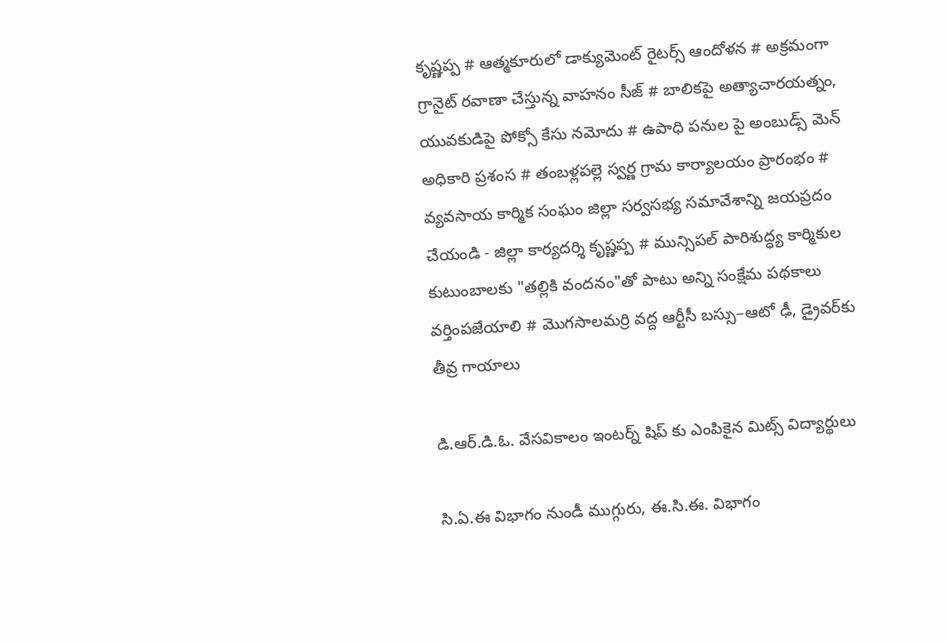కృష్ణప్ప # ఆత్మకూరులో డాక్యుమెంట్ రైటర్స్ ఆందోళన # అక్రమంగా గ్రానైట్ రవాణా చేస్తున్న వాహనం సీజ్ # బాలికపై అత్యాచారయత్నం, యువకుడిపై పోక్సో కేసు నమోదు # ఉపాధి పనుల పై అంబుడ్స్ మెన్ అధికారి ప్రశంస # తంబళ్లపల్లె స్వర్ణ గ్రామ కార్యాలయం ప్రారంభం # వ్యవసాయ కార్మిక సంఘం జిల్లా సర్వసభ్య సమావేశాన్ని జయప్రదం చేయండి - జిల్లా కార్యదర్శి కృష్ణప్ప # మున్సిపల్ పారిశుద్ధ్య కార్మికుల కుటుంబాలకు "తల్లికి వందనం"తో పాటు అన్ని సంక్షేమ పథకాలు వర్తింపజేయాలి # మొగసాలమర్రి వద్ద ఆర్టీసీ బస్సు–ఆటో ఢీ, డ్రైవర్‌కు తీవ్ర గాయాలు

డి.ఆర్.డి.ఓ. వేసవికాలం ఇంటర్న్ షిప్ కు ఎంపికైన మిట్స్ విద్యార్థులు

సి.ఏ.ఈ విభాగం నుండీ ముగ్గురు, ఈ.సి.ఈ. విభాగం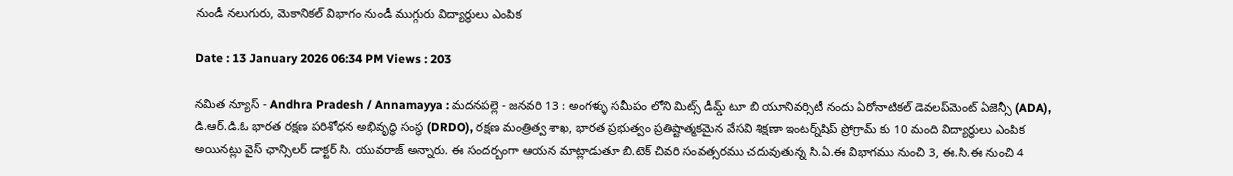నుండీ నలుగురు, మెకానికల్ విభాగం నుండీ ముగ్గురు విద్యార్థులు ఎంపిక

Date : 13 January 2026 06:34 PM Views : 203

నమిత న్యూస్ - Andhra Pradesh / Annamayya : మదనపల్లె - జనవరి 13 : అంగళ్ళు సమీపం లోని మిట్స్ డీమ్డ్ టూ బి యూనివర్సిటీ నందు ఏరోనాటికల్ డెవలప్‌మెంట్ ఏజెన్సీ (ADA), డి.ఆర్.డి.ఓ భారత రక్షణ పరిశోధన అభివృద్ధి సంస్థ (DRDO), రక్షణ మంత్రిత్వ శాఖ, భారత ప్రభుత్వం ప్రతిష్టాత్మకమైన వేసవి శిక్షణా ఇంటర్న్‌షిప్ ప్రోగ్రామ్ కు 10 మంది విద్యార్థులు ఎంపిక అయినట్లు వైస్ ఛాన్సిలర్ డాక్టర్ సి. యువరాజ్ అన్నారు. ఈ సందర్బంగా ఆయన మాట్లాడుతూ బి.టెక్ చివరి సంవత్సరము చదువుతున్న సి.ఏ.ఈ విభాగము నుంచి 3, ఈ.సి.ఈ నుంచి 4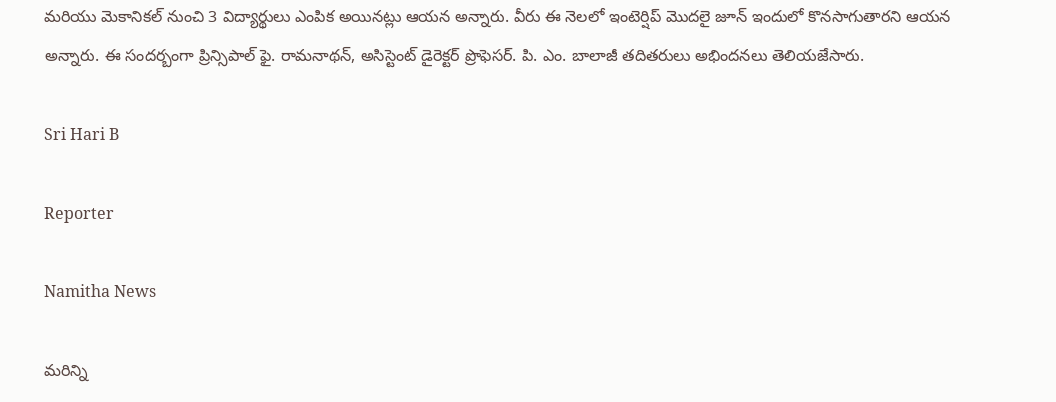మరియు మెకానికల్ నుంచి 3 విద్యార్థులు ఎంపిక అయినట్లు ఆయన అన్నారు. వీరు ఈ నెలలో ఇంటెర్షిప్ మొదలై జూన్ ఇందులో కొనసాగుతారని ఆయన అన్నారు. ఈ సందర్బంగా ప్రిన్సిపాల్ ఫై. రామనాథన్, అసిస్టెంట్ డైరెక్టర్ ప్రొఫెసర్. పి. ఎం. బాలాజీ తదితరులు అభిందనలు తెలియజేసారు.

Sri Hari B

Reporter

Namitha News

మరిన్ని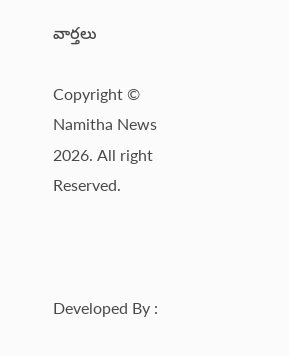వార్తలు

Copyright © Namitha News 2026. All right Reserved.



Developed By :